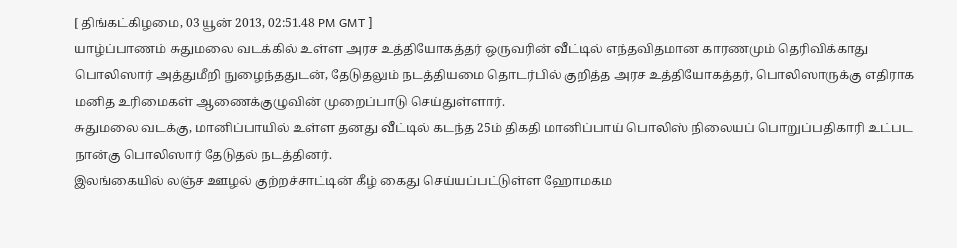[ திங்கட்கிழமை, 03 யூன் 2013, 02:51.48 PM GMT ]
யாழ்ப்பாணம் சுதுமலை வடக்கில் உள்ள அரச உத்தியோகத்தர் ஒருவரின் வீட்டில் எந்தவிதமான காரணமும் தெரிவிக்காது பொலிஸார் அத்துமீறி நுழைந்ததுடன், தேடுதலும் நடத்தியமை தொடர்பில் குறித்த அரச உத்தியோகத்தர், பொலிஸாருக்கு எதிராக மனித உரிமைகள் ஆணைக்குழுவின் முறைப்பாடு செய்துள்ளார்.
சுதுமலை வடக்கு, மானிப்பாயில் உள்ள தனது வீட்டில் கடந்த 25ம் திகதி மானிப்பாய் பொலிஸ் நிலையப் பொறுப்பதிகாரி உட்பட நான்கு பொலிஸார் தேடுதல் நடத்தினர்.
இலங்கையில் லஞ்ச ஊழல் குற்றச்சாட்டின் கீழ் கைது செய்யப்பட்டுள்ள ஹோமகம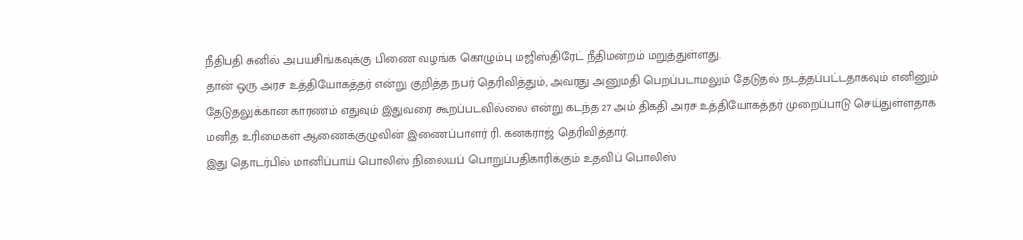நீதிபதி சுனில் அபயசிங்கவுக்கு பிணை வழங்க கொழும்பு மஜிஸ்திரேட் நீதிமன்றம் மறுத்துள்ளது.
தான் ஒரு அரச உத்தியோகத்தர் என்று குறித்த நபர் தெரிவித்தும், அவரது அனுமதி பெறப்படாமலும் தேடுதல் நடத்தப்பட்டதாகவும் எனினும் தேடுதலுக்கான காரணம் எதுவும் இதுவரை கூறப்படவில்லை என்று கடந்த 27 அம் திகதி அரச உத்தியோகத்தர் முறைப்பாடு செய்துள்ளதாக மனித உரிமைகள் ஆணைக்குழுவின் இணைப்பாளர் ரி. கனகராஜ் தெரிவித்தார்.
இது தொடர்பில் மானிப்பாய் பொலிஸ் நிலையப் பொறுப்பதிகாரிக்கும் உதவிப் பொலிஸ்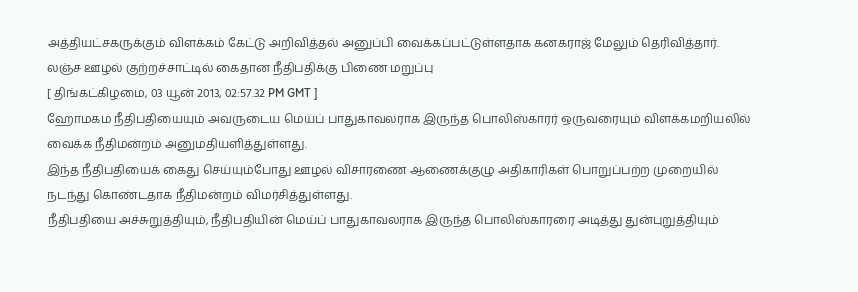அத்தியட்சகருக்கும் விளக்கம் கேட்டு அறிவித்தல் அனுப்பி வைக்கப்பட்டுள்ளதாக கனகராஜ் மேலும் தெரிவித்தார்.
லஞ்ச ஊழல் குற்றச்சாட்டில் கைதான நீதிபதிக்கு பிணை மறுப்பு
[ திங்கட்கிழமை, 03 யூன் 2013, 02:57.32 PM GMT ]
ஹோமகம நீதிபதியையும் அவருடைய மெய்ப் பாதுகாவலராக இருந்த பொலிஸ்காரர் ஒருவரையும் விளக்கமறியலில் வைக்க நீதிமன்றம் அனுமதியளித்துள்ளது.
இந்த நீதிபதியைக் கைது செய்யும்போது ஊழல் விசாரணை ஆணைக்குழு அதிகாரிகள் பொறுப்பற்ற முறையில் நடந்து கொண்டதாக நீதிமன்றம் விமர்சித்துள்ளது.
நீதிபதியை அச்சுறுத்தியும், நீதிபதியின் மெய்ப் பாதுகாவலராக இருந்த பொலிஸ்காரரை அடித்து துன்புறுத்தியும்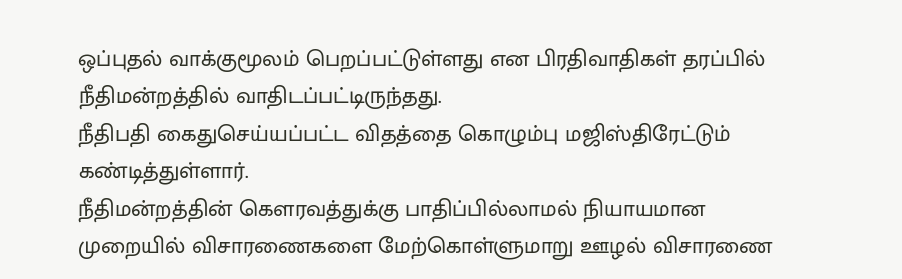ஒப்புதல் வாக்குமூலம் பெறப்பட்டுள்ளது என பிரதிவாதிகள் தரப்பில் நீதிமன்றத்தில் வாதிடப்பட்டிருந்தது.
நீதிபதி கைதுசெய்யப்பட்ட விதத்தை கொழும்பு மஜிஸ்திரேட்டும் கண்டித்துள்ளார்.
நீதிமன்றத்தின் கௌரவத்துக்கு பாதிப்பில்லாமல் நியாயமான முறையில் விசாரணைகளை மேற்கொள்ளுமாறு ஊழல் விசாரணை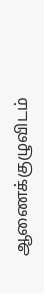ஆணைக்குழுவிடம்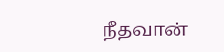நீதவான்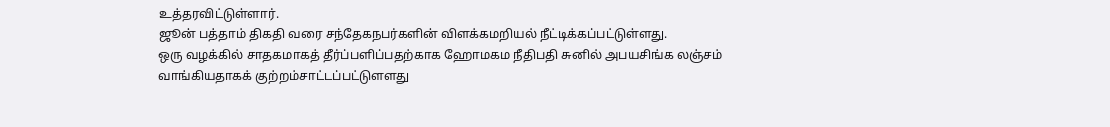உத்தரவிட்டுள்ளார்.
ஜூன் பத்தாம் திகதி வரை சந்தேகநபர்களின் விளக்கமறியல் நீட்டிக்கப்பட்டுள்ளது.
ஒரு வழக்கில் சாதகமாகத் தீர்ப்பளிப்பதற்காக ஹோமகம நீதிபதி சுனில் அபயசிங்க லஞ்சம் வாங்கியதாகக் குற்றம்சாட்டப்பட்டுளளது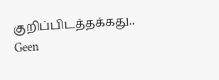குறிப்பிடத்தக்கது..
Geen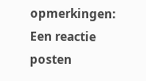opmerkingen:
Een reactie posten